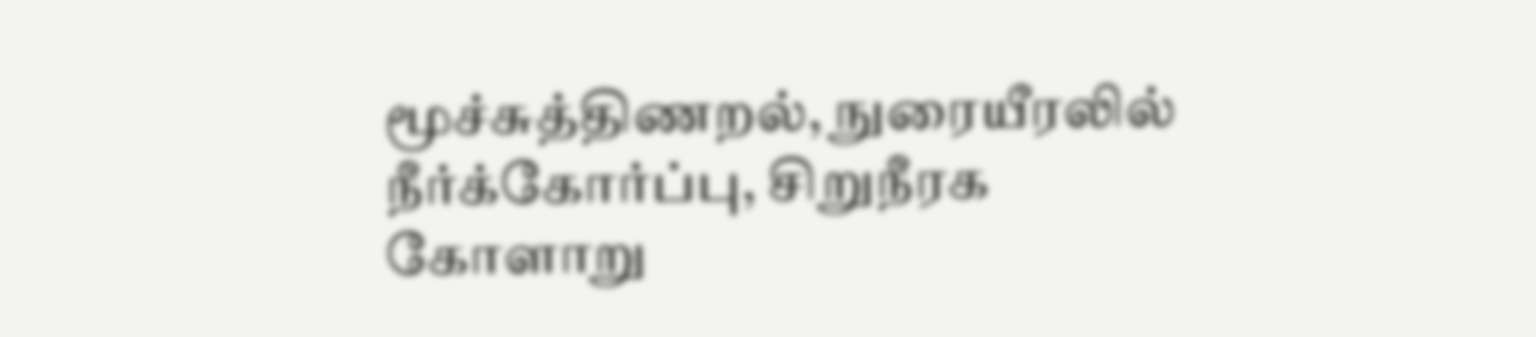மூச்சுத்திணறல், நுரையீரலில் நீர்க்கோர்ப்பு, சிறுநீரக கோளாறு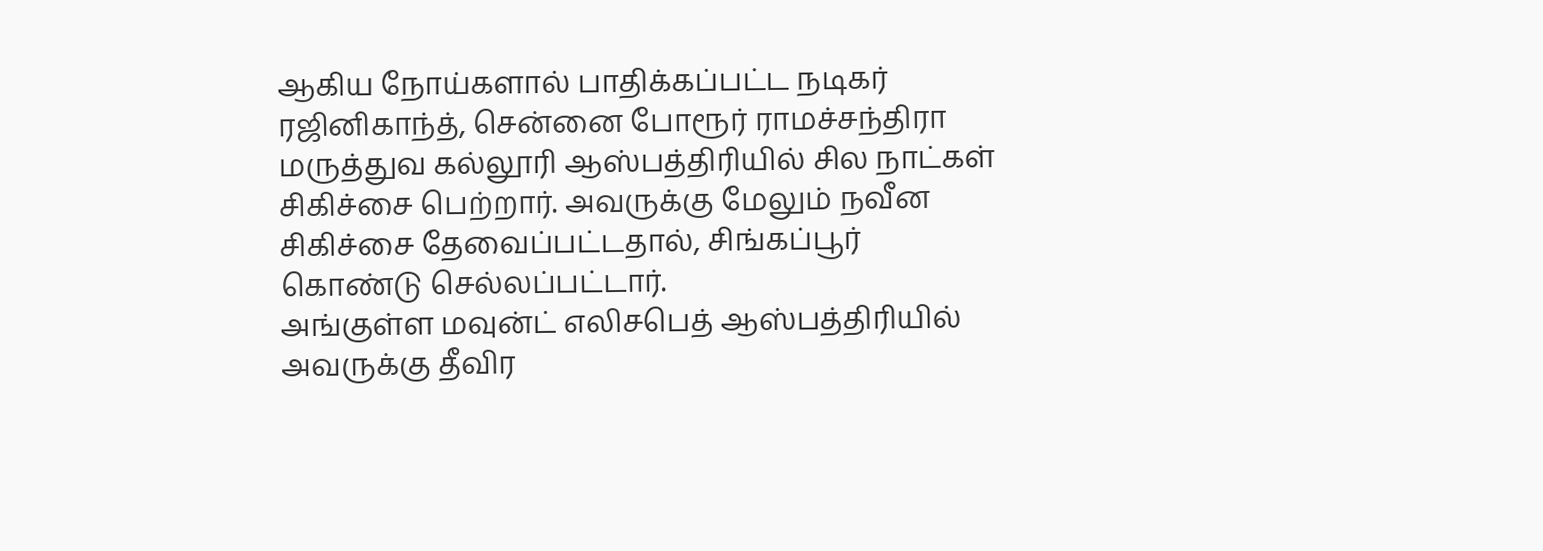ஆகிய நோய்களால் பாதிக்கப்பட்ட நடிகர் ரஜினிகாந்த், சென்னை போரூர் ராமச்சந்திரா மருத்துவ கல்லூரி ஆஸ்பத்திரியில் சில நாட்கள் சிகிச்சை பெற்றார். அவருக்கு மேலும் நவீன சிகிச்சை தேவைப்பட்டதால், சிங்கப்பூர் கொண்டு செல்லப்பட்டார்.
அங்குள்ள மவுன்ட் எலிசபெத் ஆஸ்பத்திரியில் அவருக்கு தீவிர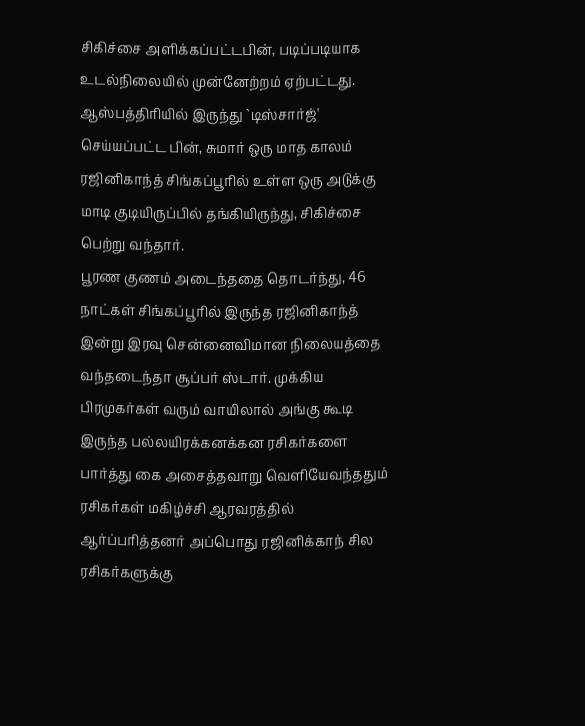சிகிச்சை அளிக்கப்பட்டபின், படிப்படியாக உடல்நிலையில் முன்னேற்றம் ஏற்பட்டது. ஆஸ்பத்திரியில் இருந்து `டிஸ்சார்ஜ்' செய்யப்பட்ட பின், சுமார் ஒரு மாத காலம் ரஜினிகாந்த் சிங்கப்பூரில் உள்ள ஒரு அடுக்கு மாடி குடியிருப்பில் தங்கியிருந்து, சிகிச்சை பெற்று வந்தார்.
பூரண குணம் அடைந்ததை தொடர்ந்து, 46 நாட்கள் சிங்கப்பூரில் இருந்த ரஜினிகாந்த் இன்று இரவு சென்னைவிமான நிலையத்தை வந்தடைந்தா சூப்பர் ஸ்டார். முக்கிய பிரமுகர்கள் வரும் வாயிலால் அங்கு கூடி இருந்த பல்லயிரக்கனக்கன ரசிகர்களை பார்த்து கை அசைத்தவாறு வெளியேவந்ததும் ரசிகர்கள் மகிழ்ச்சி ஆரவரத்தில் ஆர்ப்பரித்தனர் அப்பொது ரஜினிக்காந் சில ரசிகர்களுக்கு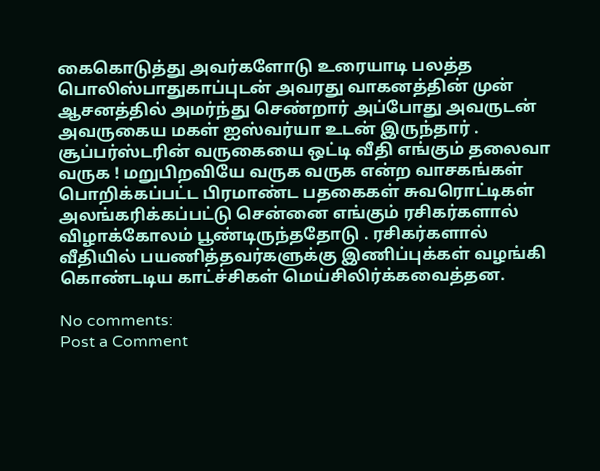கைகொடுத்து அவர்களோடு உரையாடி பலத்த பொலிஸ்பாதுகாப்புடன் அவரது வாகனத்தின் முன் ஆசனத்தில் அமர்ந்து செண்றார் அப்போது அவருடன் அவருகைய மகள் ஐஸ்வர்யா உடன் இருந்தார் .
சூப்பர்ஸ்டரின் வருகையை ஒட்டி வீதி எங்கும் தலைவா வருக ! மறுபிறவியே வருக வருக என்ற வாசகங்கள் பொறிக்கப்பட்ட பிரமாண்ட பதகைகள் சுவரொட்டிகள் அலங்கரிக்கப்பட்டு சென்னை எங்கும் ரசிகர்களால் விழாக்கோலம் பூண்டிருந்ததோடு . ரசிகர்களால் வீதியில் பயணித்தவர்களுக்கு இணிப்புக்கள் வழங்கி கொண்டடிய காட்ச்சிகள் மெய்சிலிர்க்கவைத்தன.

No comments:
Post a Comment